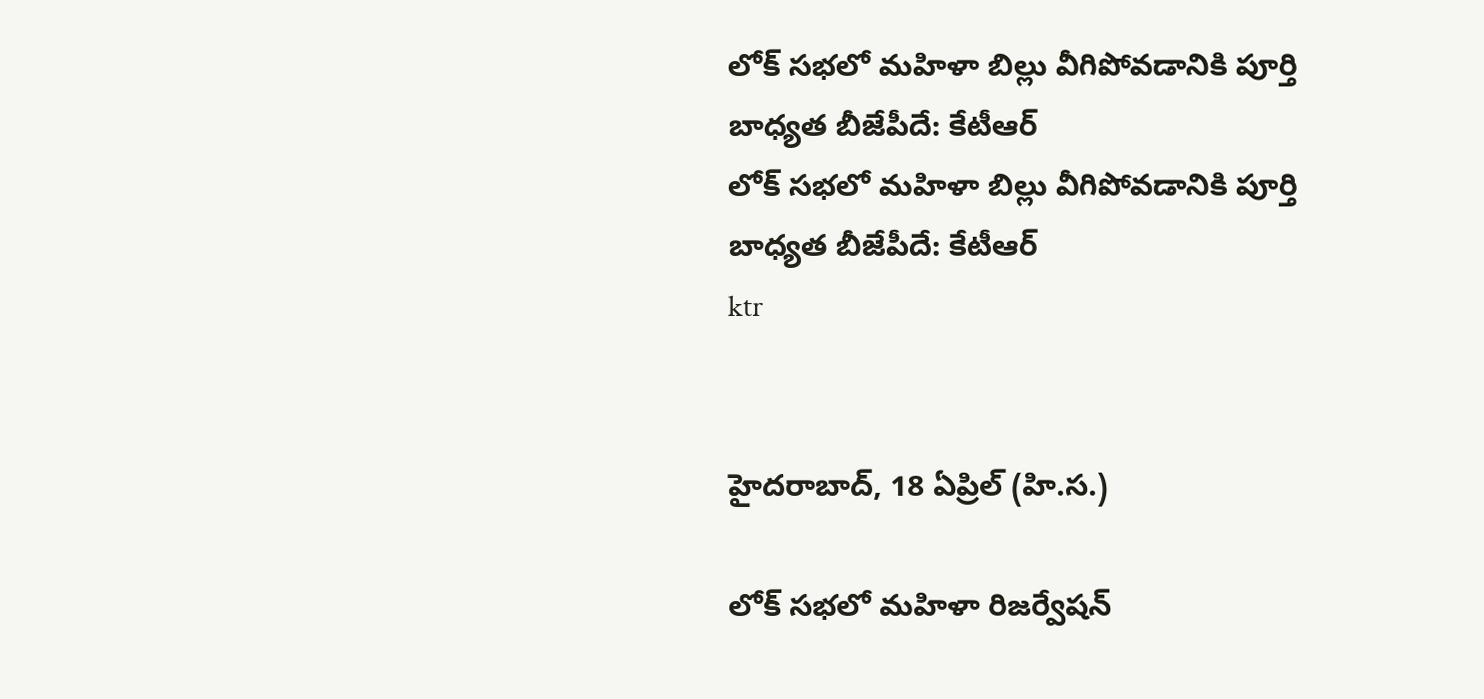లోక్ సభలో మహిళా బిల్లు వీగిపోవడానికి పూర్తి బాధ్యత బీజేపీదే: కేటీఆర్
లోక్ సభలో మహిళా బిల్లు వీగిపోవడానికి పూర్తి బాధ్యత బీజేపీదే: కేటీఆర్
ktr


హైదరాబాద్, 18 ఏప్రిల్ (హి.స.)

లోక్ సభలో మహిళా రిజర్వేషన్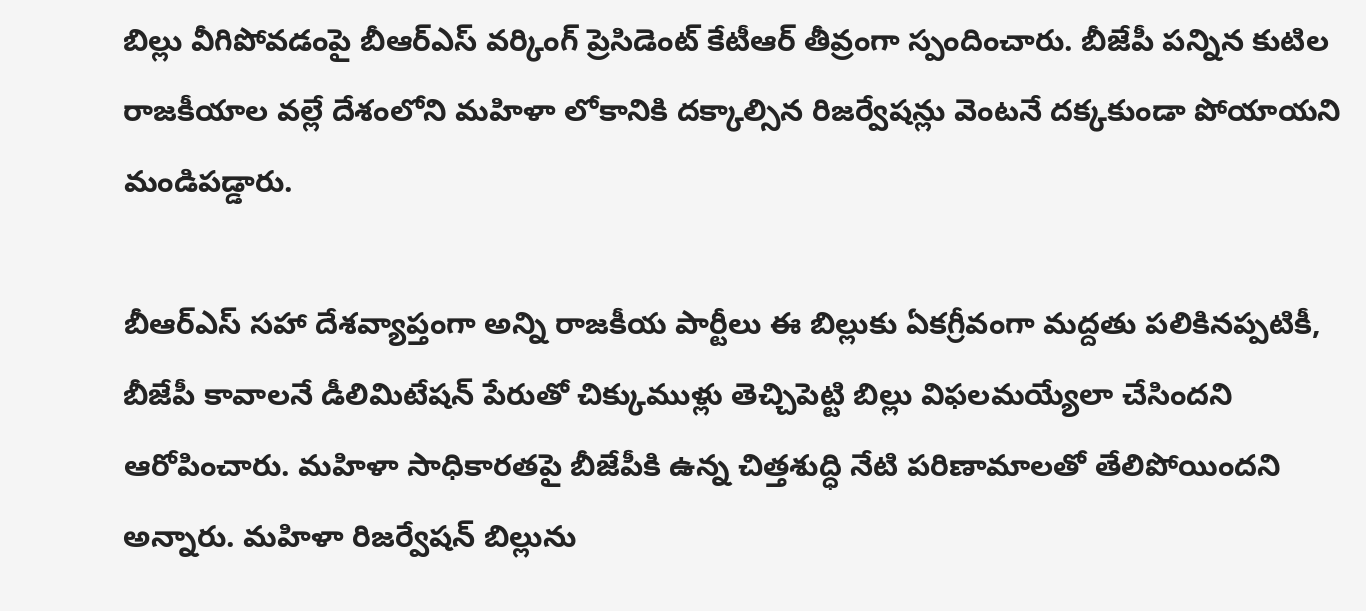బిల్లు వీగిపోవడంపై బీఆర్ఎస్ వర్కింగ్ ప్రెసిడెంట్ కేటీఆర్ తీవ్రంగా స్పందించారు. బీజేపీ పన్నిన కుటిల రాజకీయాల వల్లే దేశంలోని మహిళా లోకానికి దక్కాల్సిన రిజర్వేషన్లు వెంటనే దక్కకుండా పోయాయని మండిపడ్డారు.

బీఆర్ఎస్ సహా దేశవ్యాప్తంగా అన్ని రాజకీయ పార్టీలు ఈ బిల్లుకు ఏకగ్రీవంగా మద్దతు పలికినప్పటికీ, బీజేపీ కావాలనే డీలిమిటేషన్ పేరుతో చిక్కుముళ్లు తెచ్చిపెట్టి బిల్లు విఫలమయ్యేలా చేసిందని ఆరోపించారు. మహిళా సాధికారతపై బీజేపీకి ఉన్న చిత్తశుద్ధి నేటి పరిణామాలతో తేలిపోయిందని అన్నారు. మహిళా రిజర్వేషన్ బిల్లును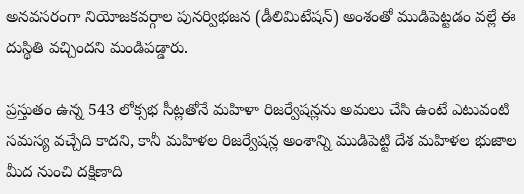అనవసరంగా నియోజకవర్గాల పునర్విభజన (డీలిమిటేషన్) అంశంతో ముడిపెట్టడం వల్లే ఈ దుస్థితి వచ్చిందని మండిపడ్డారు.

ప్రస్తుతం ఉన్న 543 లోక్సభ సీట్లతోనే మహిళా రిజర్వేషన్లను అమలు చేసి ఉంటే ఎటువంటి సమస్య వచ్చేది కాదని, కానీ మహిళల రిజర్వేషన్ల అంశాన్ని ముడిపెట్టి దేశ మహిళల భుజాల మీద నుంచి దక్షిణాది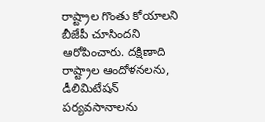రాష్ట్రాల గొంతు కోయాలని బీజేపీ చూసిందని ఆరోపించారు. దక్షిణాది రాష్ట్రాల ఆందోళనలను, డీలిమిటేషన్ పర్యవసానాలను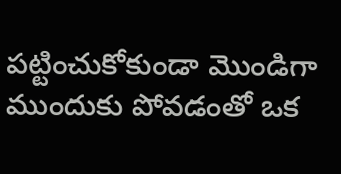పట్టించుకోకుండా మొండిగా ముందుకు పోవడంతో ఒక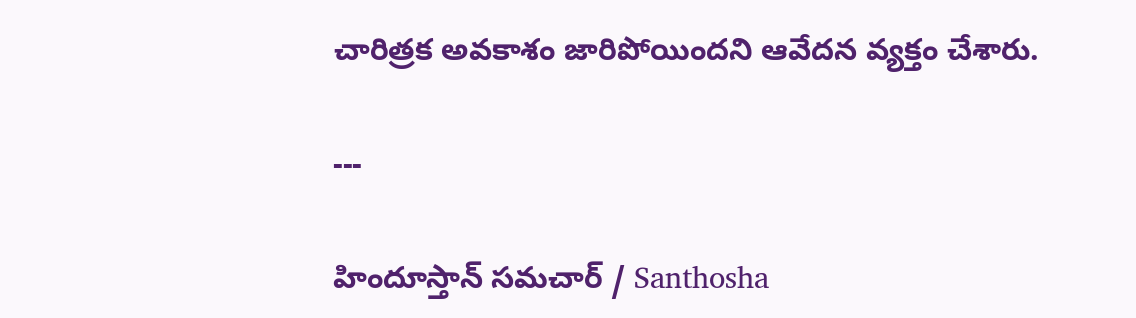చారిత్రక అవకాశం జారిపోయిందని ఆవేదన వ్యక్తం చేశారు.

---

హిందూస్తాన్ సమచార్ / Santhosha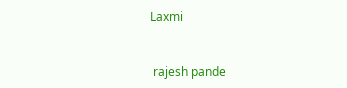Laxmi


 rajesh pande